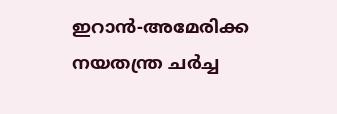ഇറാൻ-അമേരിക്ക നയതന്ത്ര ചർച്ച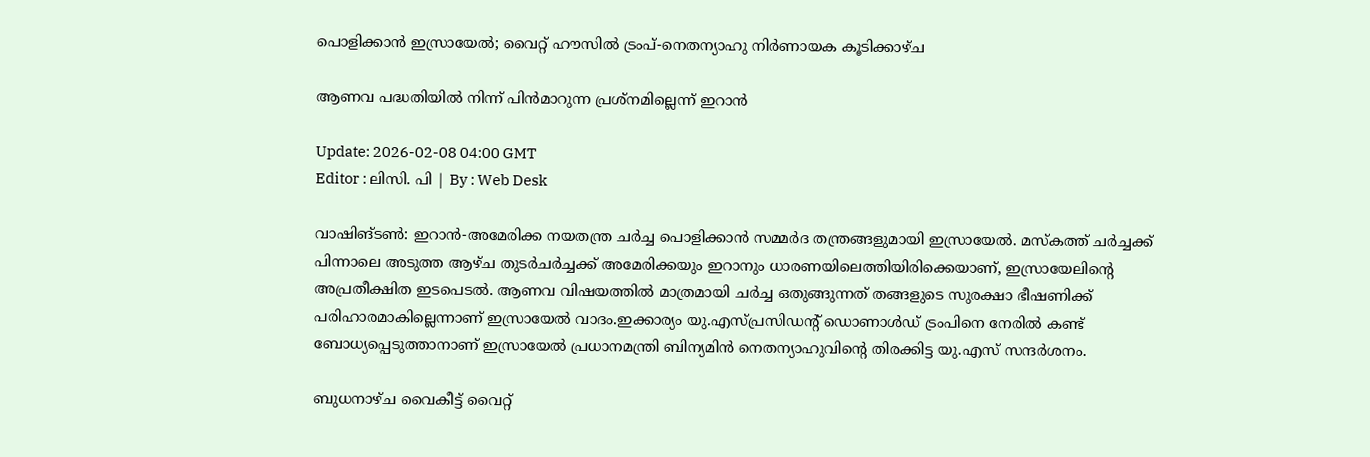പൊളിക്കാൻ ഇസ്രായേൽ; വൈറ്റ് ഹൗസിൽ ട്രംപ്-നെതന്യാഹു നിര്‍ണായക കൂടിക്കാഴ്ച

ആണവ പദ്ധതിയിൽ നിന്ന് പിൻമാറുന്ന പ്രശ്നമില്ലെന്ന് ഇറാൻ

Update: 2026-02-08 04:00 GMT
Editor : ലിസി. പി | By : Web Desk

വാഷിങ്ടണ്‍: ഇറാൻ-അമേരിക്ക നയതന്ത്ര ചർച്ച പൊളിക്കാൻ സമ്മർദ തന്ത്രങ്ങളുമായി ഇസ്രായേൽ. മസ്കത്ത് ചർച്ചക്ക് പിന്നാലെ അടുത്ത ആഴ്ച തുടർചർച്ചക്ക് അമേരിക്കയും ഇറാനും ധാരണയിലെത്തിയിരിക്കെയാണ്, ഇസ്രായേലിന്‍റെ അപ്രതീക്ഷിത ഇടപെടൽ. ആണവ വിഷയത്തിൽ മാത്രമായി ചർച്ച ഒതുങ്ങുന്നത് തങ്ങളുടെ സുരക്ഷാ ഭീഷണിക്ക് പരിഹാരമാകില്ലെന്നാണ് ഇസ്രായേൽ വാദം.ഇക്കാര്യം യു.എസ്പ്രസിഡന്‍റ് ഡൊണാൾഡ് ട്രംപിനെ നേരിൽ കണ്ട് ബോധ്യപ്പെടുത്താനാണ് ഇസ്രായേൽ പ്രധാനമന്ത്രി ബിന്യമിൻ നെതന്യാഹുവിന്‍റെ തിരക്കിട്ട യു.എസ് സന്ദർശനം.

ബുധനാഴ്ച വൈകീട്ട് വൈറ്റ്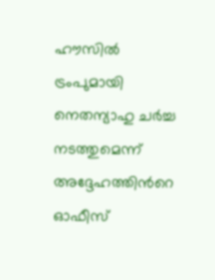ഹൗസിൽ ട്രംപുമായി നെതന്യാഹു ചർച്ച നടത്തുമെന്ന് അദ്ദേഹത്തിന്‍റെ ഓഫീസ്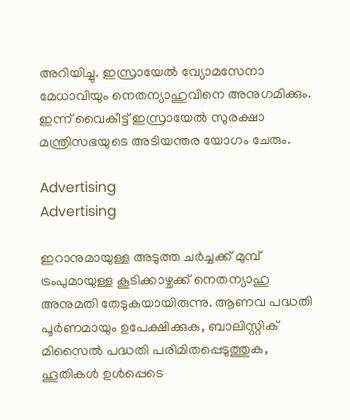അറിയിച്ചു. ഇസ്രായേൽ വ്യോമസേനാ മേധാവിയും നെതന്യാഹുവിനെ അനുഗമിക്കും. ഇന്ന് വൈകീട്ട് ഇസ്രായേൽ സുരക്ഷാ മന്ത്രിസഭയുടെ അടിയന്തര യോഗം ചേരും.

Advertising
Advertising

ഇറാനുമായുള്ള അടുത്ത ചർച്ചക്ക് മുമ്പ് ട്രംപുമായുള്ള കൂടിക്കാഴ്ചക്ക് നെതന്യാഹു അനുമതി തേടുകയായിരുന്നു. ആണവ പദ്ധതി പൂർണമായും ഉപേക്ഷിക്കുക, ബാലിസ്റ്റിക് മിസൈൽ പദ്ധതി പരിമിതപ്പെടുത്തുക, ഹൂതികൾ ഉൾപ്പെടെ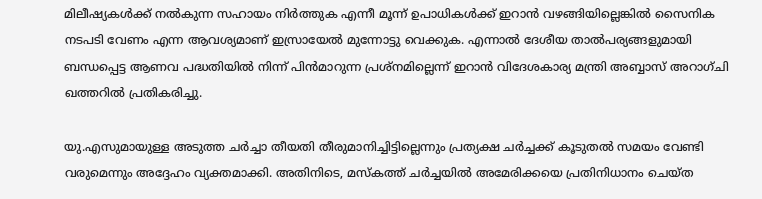മിലീഷ്യകൾക്ക് നൽകുന്ന സഹായം നിർത്തുക എന്നീ മൂന്ന് ഉപാധികൾക്ക് ഇറാൻ വഴങ്ങിയില്ലെങ്കിൽ സൈനിക നടപടി വേണം എന്ന ആവശ്യമാണ് ഇസ്രായേൽ മുന്നോട്ടു വെക്കുക. എന്നാൽ ദേശീയ താൽപര്യങ്ങളുമായി ബന്ധപ്പെട്ട ആണവ പദ്ധതിയിൽ നിന്ന് പിൻമാറുന്ന പ്രശ്നമില്ലെന്ന് ഇറാൻ വിദേശകാര്യ മന്ത്രി അബ്ബാസ് അറാഗ്ചി ഖത്തറിൽ പ്രതികരിച്ചു.

യു.എസുമായുള്ള അടുത്ത ചർച്ചാ തീയതി തീരുമാനിച്ചിട്ടില്ലെന്നും പ്രത്യക്ഷ ചർച്ചക്ക് കൂടുതൽ സമയം വേണ്ടി വരുമെന്നും അദ്ദേഹം വ്യക്തമാക്കി. അതിനിടെ, മസ്കത്ത് ചർച്ചയിൽ അമേരിക്കയെ പ്രതിനിധാനം ചെയ്ത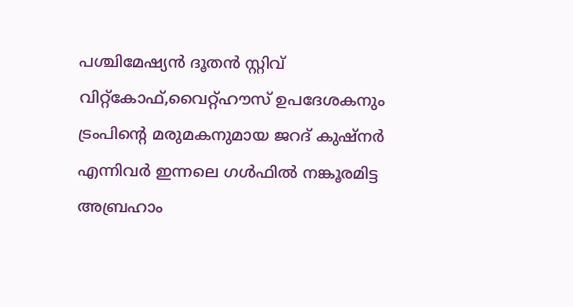പശ്ചിമേഷ്യൻ ദൂതൻ സ്റ്റിവ് വിറ്റ്കോഫ്,വൈറ്റ്ഹൗസ് ഉപദേശകനും ട്രംപിന്‍റെ മരുമകനുമായ ജറദ് കുഷ്നർ എന്നിവർ ഇന്നലെ ഗൾഫിൽ നങ്കൂരമിട്ട അബ്രഹാം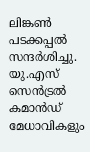ലിങ്കൺ പടക്കപ്പൽ സന്ദർശിച്ചു. യു.എസ് സെൻട്രൽ കമാൻഡ് മേധാവികളും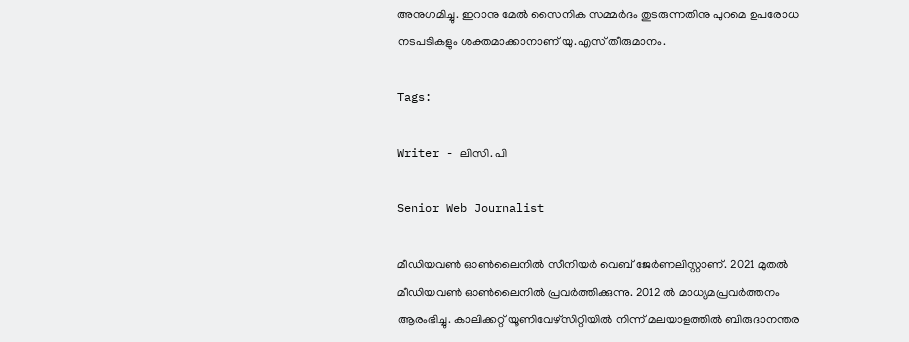അനുഗമിച്ചു. ഇറാനു മേൽ സൈനിക സമ്മർദം തുടരുന്നതിനു പുറമെ ഉപരോധ നടപടികളും ശക്തമാക്കാനാണ് യു.എസ് തീരുമാനം.

Tags:

Writer - ലിസി. പി

Senior Web Journalist

മീഡിയവൺ ഓൺലൈനിൽ സീനിയർ വെബ് ജേർണലിസ്റ്റാണ്. 2021 മുതൽ മീഡിയവൺ ഓൺലൈനിൽ പ്രവർത്തിക്കുന്നു. 2012 ല്‍ മാധ്യമപ്രവര്‍ത്തനം ആരംഭിച്ചു. കാലിക്കറ്റ് യൂണിവേഴ്‌സിറ്റിയിൽ നിന്ന് മലയാളത്തിൽ ബിരുദാനന്തര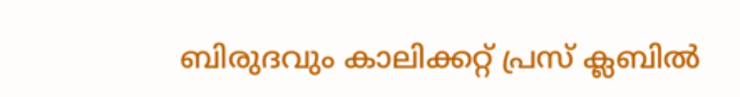ബിരുദവും കാലിക്കറ്റ് പ്രസ് ക്ലബിൽ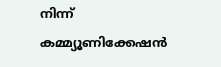നിന്ന് കമ്മ്യൂണിക്കേഷൻ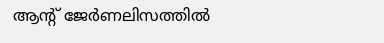ആന്റ് ജേർണലിസത്തിൽ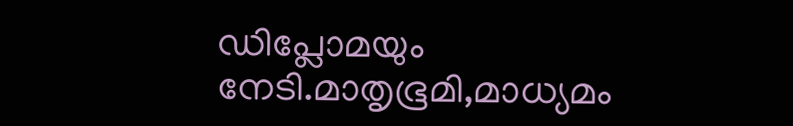ഡിപ്ലോമയും നേടി.മാതൃഭൂമി,മാധ്യമം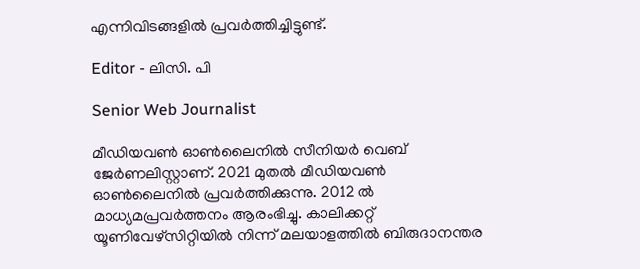എന്നിവിടങ്ങളിൽ പ്രവർത്തിച്ചിട്ടുണ്ട്.

Editor - ലിസി. പി

Senior Web Journalist

മീഡിയവൺ ഓൺലൈനിൽ സീനിയർ വെബ് ജേർണലിസ്റ്റാണ്. 2021 മുതൽ മീഡിയവൺ ഓൺലൈനിൽ പ്രവർത്തിക്കുന്നു. 2012 ല്‍ മാധ്യമപ്രവര്‍ത്തനം ആരംഭിച്ചു. കാലിക്കറ്റ് യൂണിവേഴ്‌സിറ്റിയിൽ നിന്ന് മലയാളത്തിൽ ബിരുദാനന്തര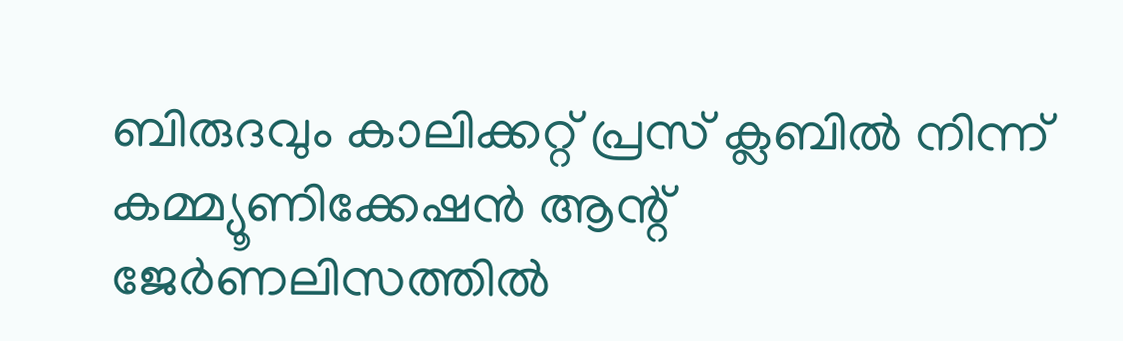ബിരുദവും കാലിക്കറ്റ് പ്രസ് ക്ലബിൽ നിന്ന് കമ്മ്യൂണിക്കേഷൻ ആന്റ് ജേർണലിസത്തിൽ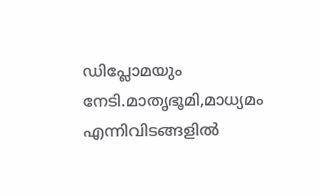ഡിപ്ലോമയും നേടി.മാതൃഭൂമി,മാധ്യമം എന്നിവിടങ്ങളിൽ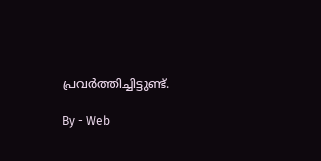പ്രവർത്തിച്ചിട്ടുണ്ട്.

By - Web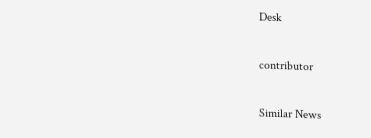Desk

contributor

Similar News